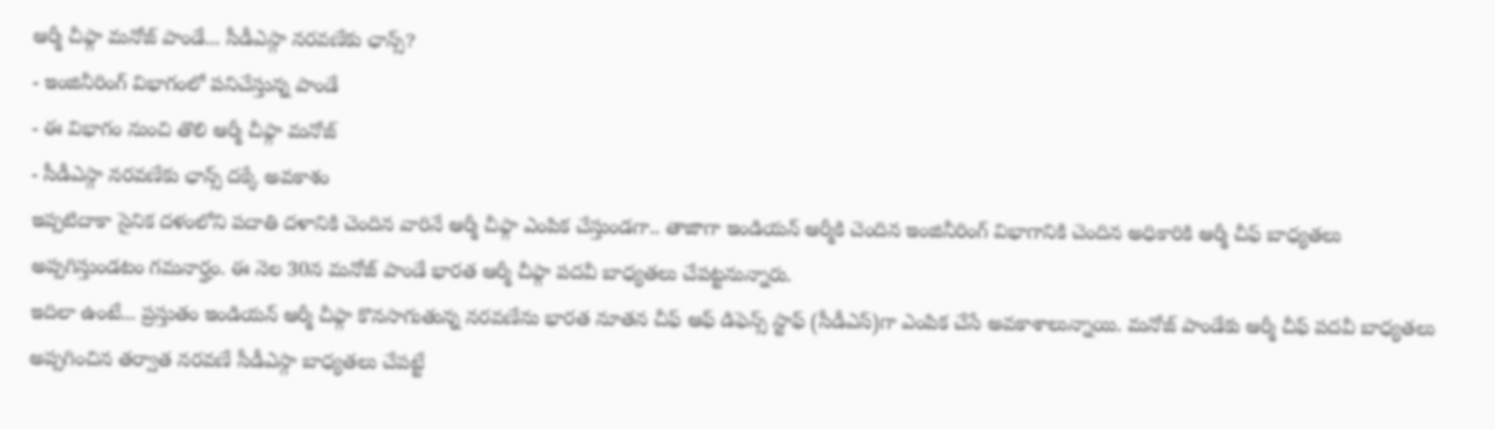ఆర్మీ చీఫ్గా మనోజ్ పాండే... సీడీఎస్గా నరవణేకు ఛాన్స్?
- ఇంజినీరింగ్ విభాగంలో పనిచేస్తున్న పాండే
- ఈ విభాగం నుంచి తొలి ఆర్మీ చీఫ్గా మనోజ్
- సీడీఎస్గా నరవణేకు ఛాన్స్ దక్కే అవకాశం
ఇప్పటిదాకా సైనిక దళంలోని పదాతి దళానికి చెందిన వారినే ఆర్మీ చీఫ్గా ఎంపిక చేస్తుండగా.. తాజాగా ఇండియన్ ఆర్మీకి చెందిన ఇంజినీరింగ్ విభాగానికి చెందిన అధికారికి ఆర్మీ చీఫ్ బాధ్యతలు అప్పగిస్తుండటం గమనార్హం. ఈ నెల 30న మనోజ్ పాండే భారత ఆర్మీ చీఫ్గా పదవీ బాధ్యతలు చేపట్టనున్నారు.
ఇదిలా ఉంటే... ప్రస్తుతం ఇండియన్ ఆర్మీ చీఫ్గా కొనసాగుతున్న నరవణేను భారత నూతన చీఫ్ ఆఫ్ డిఫెన్స్ స్టాఫ్ (సీడీఎస్)గా ఎంపిక చేసే అవకాశాలున్నాయి. మనోజ్ పాండేకు ఆర్మీ చీఫ్ పదవీ బాధ్యతలు అప్పగించిన తర్వాత నరవణే సీడీఎస్గా బాధ్యతలు చేపట్టే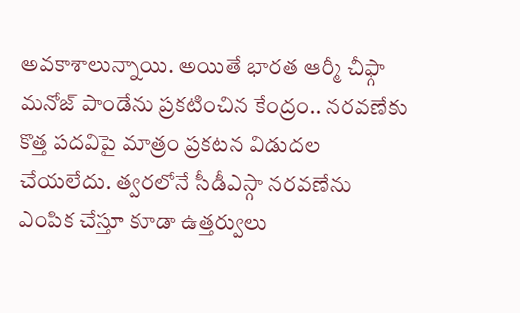అవకాశాలున్నాయి. అయితే భారత ఆర్మీ చీఫ్గా మనోజ్ పాండేను ప్రకటించిన కేంద్రం.. నరవణేకు కొత్త పదవిపై మాత్రం ప్రకటన విడుదల చేయలేదు. త్వరలోనే సీడీఎస్గా నరవణేను ఎంపిక చేస్తూ కూడా ఉత్తర్వులు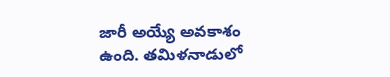జారీ అయ్యే అవకాశం ఉంది. తమిళనాడులో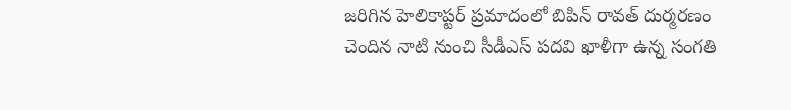జరిగిన హెలికాప్టర్ ప్రమాదంలో బిపిన్ రావత్ దుర్మరణం చెందిన నాటి నుంచి సీడీఎస్ పదవి ఖాళీగా ఉన్న సంగతి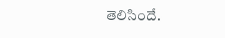తెలిసిందే.